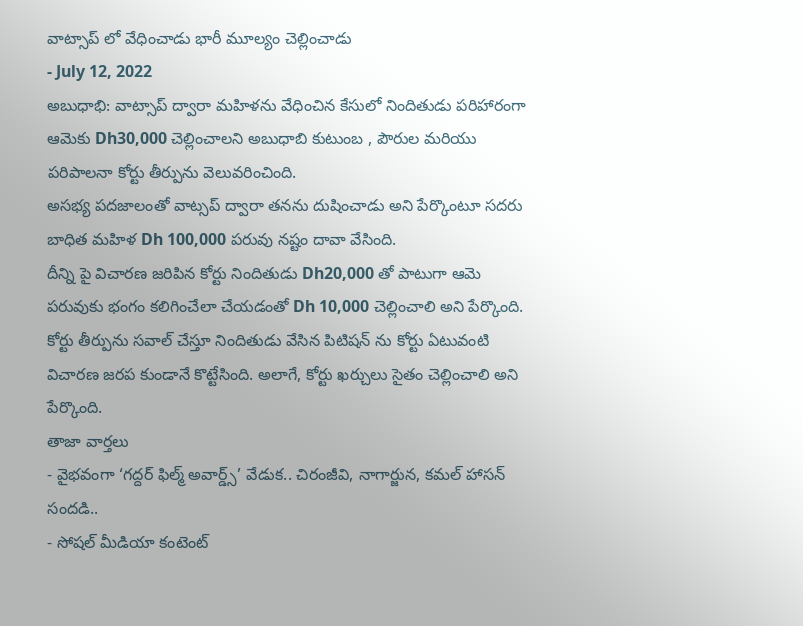వాట్సాప్ లో వేధించాడు భారీ మూల్యం చెల్లించాడు
- July 12, 2022
అబుధాభి: వాట్సాప్ ద్వారా మహిళను వేధించిన కేసులో నిందితుడు పరిహారంగా ఆమెకు Dh30,000 చెల్లించాలని అబుధాబి కుటుంబ , పౌరుల మరియు పరిపాలనా కోర్టు తీర్పును వెలువరించింది.
అసభ్య పదజాలంతో వాట్సప్ ద్వారా తనను దుషించాడు అని పేర్కొంటూ సదరు బాధిత మహిళ Dh 100,000 పరువు నష్టం దావా వేసింది.
దీన్ని పై విచారణ జరిపిన కోర్టు నిందితుడు Dh20,000 తో పాటుగా ఆమె పరువుకు భంగం కలిగించేలా చేయడంతో Dh 10,000 చెల్లించాలి అని పేర్కొంది.
కోర్టు తీర్పును సవాల్ చేస్తూ నిందితుడు వేసిన పిటిషన్ ను కోర్టు ఏటువంటి విచారణ జరప కుండానే కొట్టేసింది. అలాగే, కోర్టు ఖర్చులు సైతం చెల్లించాలి అని పేర్కొంది.
తాజా వార్తలు
- వైభవంగా ‘గద్దర్ ఫిల్మ్ అవార్డ్స్’ వేడుక.. చిరంజీవి, నాగార్జున, కమల్ హాసన్ సందడి..
- సోషల్ మీడియా కంటెంట్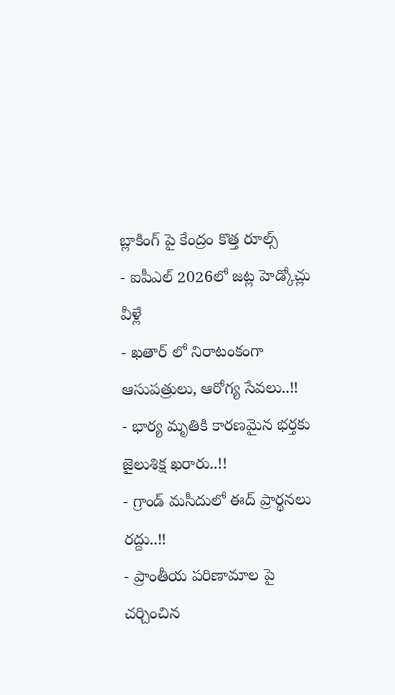బ్లాకింగ్ పై కేంద్రం కొత్త రూల్స్
- ఐపీఎల్ 2026లో జట్ల హెడ్కోచ్లు వీళ్లే
- ఖతార్ లో నిరాటంకంగా ఆసుపత్రులు, ఆరోగ్య సేవలు..!!
- భార్య మృతికి కారణమైన భర్తకు జైలుశిక్ష ఖరారు..!!
- గ్రాండ్ మసీదులో ఈద్ ప్రార్థనలు రద్దు..!!
- ప్రాంతీయ పరిణామాల పై చర్చించిన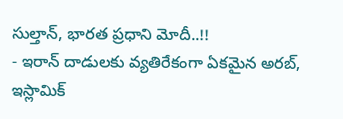సుల్తాన్, భారత ప్రధాని మోదీ..!!
- ఇరాన్ దాడులకు వ్యతిరేకంగా ఏకమైన అరబ్, ఇస్లామిక్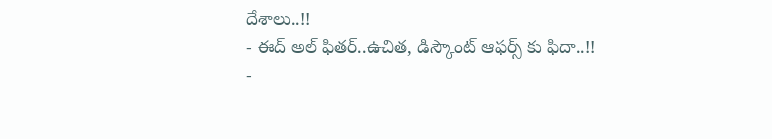దేశాలు..!!
- ఈద్ అల్ ఫితర్..ఉచిత, డిస్కౌంట్ ఆఫర్స్ కు ఫిదా..!!
-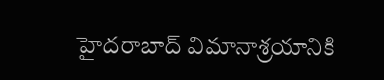హైదరాబాద్ విమానాశ్రయానికి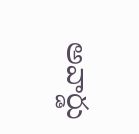అవార్డు